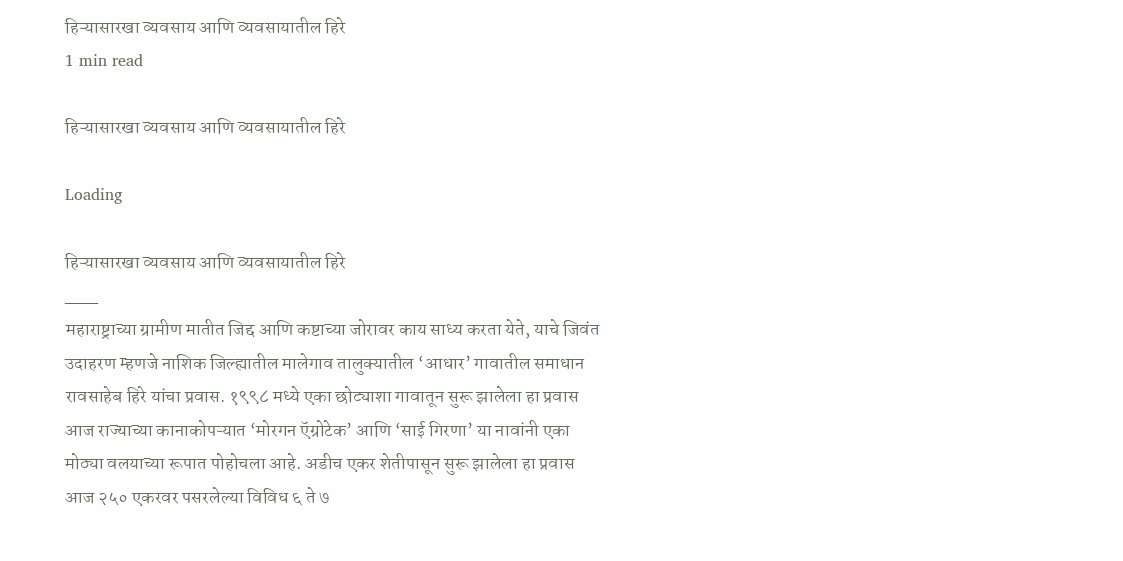हिऱ्यासारखा व्यवसाय आणि व्यवसायातील हिरे
1 min read

हिऱ्यासारखा व्यवसाय आणि व्यवसायातील हिरे

Loading

हिऱ्यासारखा व्यवसाय आणि व्यवसायातील हिरे
___
महाराष्ट्राच्या ग्रामीण मातीत जिद्द आणि कष्टाच्या जोरावर काय साध्य करता येते, याचे जिवंत उदाहरण म्हणजे नाशिक जिल्ह्यातील मालेगाव तालुक्यातील ‘आधार’ गावातील समाधान रावसाहेब हिरे यांचा प्रवास. १९९८ मध्ये एका छोट्याशा गावातून सुरू झालेला हा प्रवास आज राज्याच्या कानाकोपऱ्यात ‘मोरगन ऍग्रोटेक’ आणि ‘साई गिरणा’ या नावांनी एका मोठ्या वलयाच्या रूपात पोहोचला आहे. अडीच एकर शेतीपासून सुरू झालेला हा प्रवास आज २५० एकरवर पसरलेल्या विविध ६ ते ७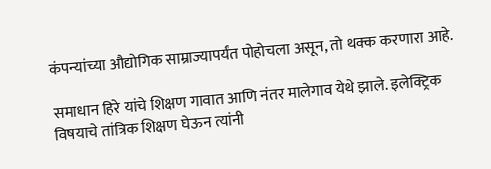कंपन्यांच्या औद्योगिक साम्राज्यापर्यंत पोहोचला असून, तो थक्क करणारा आहे.

समाधान हिरे यांचे शिक्षण गावात आणि नंतर मालेगाव येथे झाले. इलेक्ट्रिक विषयाचे तांत्रिक शिक्षण घेऊन त्यांनी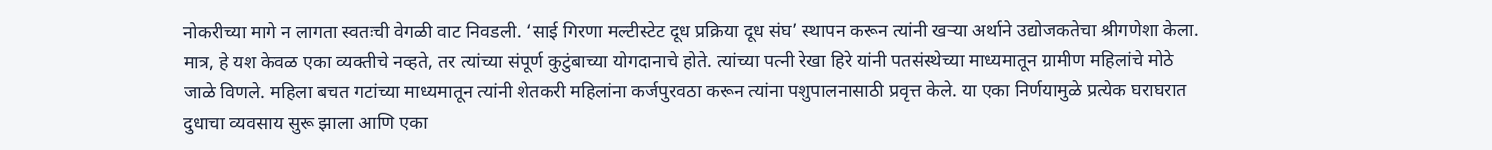नोकरीच्या मागे न लागता स्वतःची वेगळी वाट निवडली. ‘साई गिरणा मल्टीस्टेट दूध प्रक्रिया दूध संघ’ स्थापन करून त्यांनी खऱ्या अर्थाने उद्योजकतेचा श्रीगणेशा केला. मात्र, हे यश केवळ एका व्यक्तीचे नव्हते, तर त्यांच्या संपूर्ण कुटुंबाच्या योगदानाचे होते. त्यांच्या पत्नी रेखा हिरे यांनी पतसंस्थेच्या माध्यमातून ग्रामीण महिलांचे मोठे जाळे विणले. महिला बचत गटांच्या माध्यमातून त्यांनी शेतकरी महिलांना कर्जपुरवठा करून त्यांना पशुपालनासाठी प्रवृत्त केले. या एका निर्णयामुळे प्रत्येक घराघरात दुधाचा व्यवसाय सुरू झाला आणि एका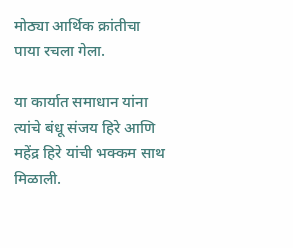मोठ्या आर्थिक क्रांतीचा पाया रचला गेला.

या कार्यात समाधान यांना त्यांचे बंधू संजय हिरे आणि महेंद्र हिरे यांची भक्कम साथ मिळाली.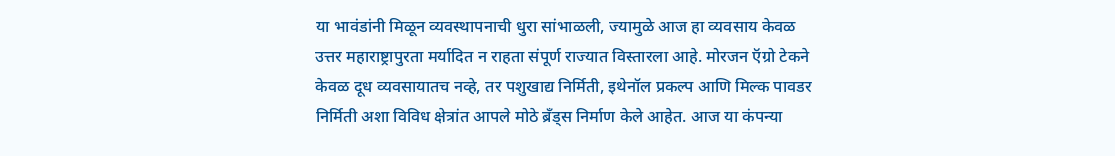या भावंडांनी मिळून व्यवस्थापनाची धुरा सांभाळली, ज्यामुळे आज हा व्यवसाय केवळ उत्तर महाराष्ट्रापुरता मर्यादित न राहता संपूर्ण राज्यात विस्तारला आहे. मोरजन ऍग्रो टेकने केवळ दूध व्यवसायातच नव्हे, तर पशुखाद्य निर्मिती, इथेनॉल प्रकल्प आणि मिल्क पावडर निर्मिती अशा विविध क्षेत्रांत आपले मोठे ब्रँड्स निर्माण केले आहेत. आज या कंपन्या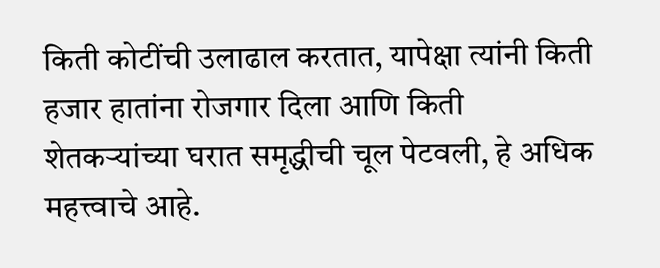किती कोटींची उलाढाल करतात, यापेक्षा त्यांनी किती हजार हातांना रोजगार दिला आणि किती शेतकऱ्यांच्या घरात समृद्धीची चूल पेटवली, हे अधिक महत्त्वाचे आहे.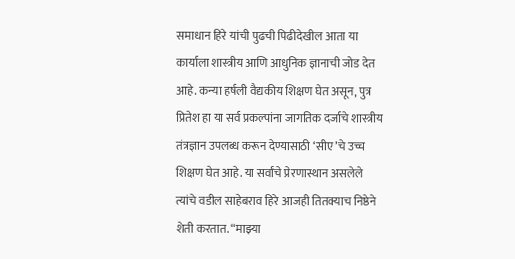समाधान हिरे यांची पुढची पिढीदेखील आता या कार्याला शास्त्रीय आणि आधुनिक ज्ञानाची जोड देत आहे. कन्या हर्षली वैद्यकीय शिक्षण घेत असून, पुत्र प्रितेश हा या सर्व प्रकल्पांना जागतिक दर्जाचे शास्त्रीय तंत्रज्ञान उपलब्ध करून देण्यासाठी ‘सीए’चे उच्च शिक्षण घेत आहे. या सर्वांचे प्रेरणास्थान असलेले त्यांचे वडील साहेबराव हिरे आजही तितक्याच निष्ठेने शेती करतात. “माझ्या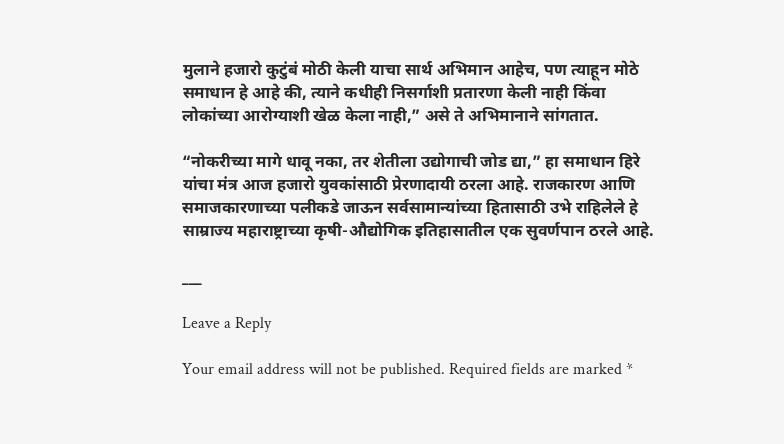मुलाने हजारो कुटुंबं मोठी केली याचा सार्थ अभिमान आहेच, पण त्याहून मोठे समाधान हे आहे की, त्याने कधीही निसर्गाशी प्रतारणा केली नाही किंवा लोकांच्या आरोग्याशी खेळ केला नाही,” असे ते अभिमानाने सांगतात.

“नोकरीच्या मागे धावू नका, तर शेतीला उद्योगाची जोड द्या,” हा समाधान हिरे यांचा मंत्र आज हजारो युवकांसाठी प्रेरणादायी ठरला आहे. राजकारण आणि समाजकारणाच्या पलीकडे जाऊन सर्वसामान्यांच्या हितासाठी उभे राहिलेले हे साम्राज्य महाराष्ट्राच्या कृषी-औद्योगिक इतिहासातील एक सुवर्णपान ठरले आहे.

___

Leave a Reply

Your email address will not be published. Required fields are marked *